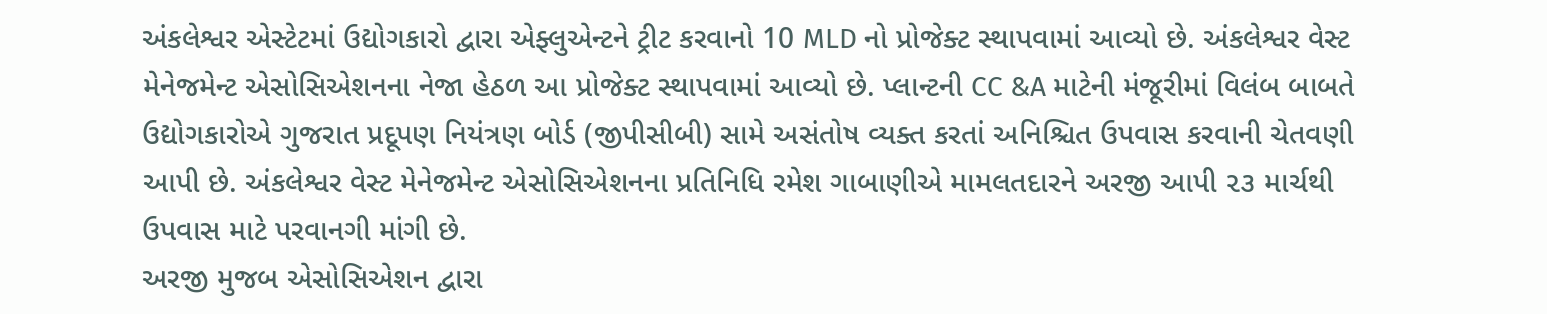અંકલેશ્વર એસ્ટેટમાં ઉદ્યોગકારો દ્વારા એફ્લુએન્ટને ટ્રીટ કરવાનો 10 MLD નો પ્રોજેક્ટ સ્થાપવામાં આવ્યો છે. અંકલેશ્વર વેસ્ટ મેનેજમેન્ટ એસોસિએશનના નેજા હેઠળ આ પ્રોજેક્ટ સ્થાપવામાં આવ્યો છે. પ્લાન્ટની CC &A માટેની મંજૂરીમાં વિલંબ બાબતે ઉદ્યોગકારોએ ગુજરાત પ્રદૂપણ નિયંત્રણ બોર્ડ (જીપીસીબી) સામે અસંતોષ વ્યક્ત કરતાં અનિશ્ચિત ઉપવાસ કરવાની ચેતવણી આપી છે. અંકલેશ્વર વેસ્ટ મેનેજમેન્ટ એસોસિએશનના પ્રતિનિધિ રમેશ ગાબાણીએ મામલતદારને અરજી આપી ૨૩ માર્ચથી ઉપવાસ માટે પરવાનગી માંગી છે.
અરજી મુજબ એસોસિએશન દ્વારા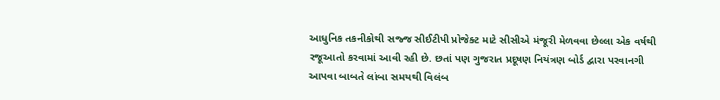આધુનિક તકનીકોથી સજ્જ સીઈટીપી પ્રોજેક્ટ માટે સીસીએ મંજૂરી મેળવવા છેલ્લા એક વર્ષથી રજૂઆતો કરવામાં આવી રહી છે. છતાં પણ ગુજરાત પ્રદૂષણ નિયંત્રણ બોર્ડ દ્વારા પરવાનગી આપવા બાબતે લાંબા સમયથી વિલંબ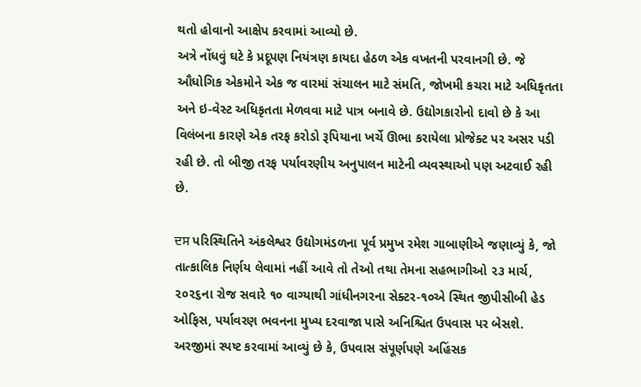થતો હોવાનો આક્ષેપ કરવામાં આવ્યો છે.
અત્રે નોંધવું ઘટે કે પ્રદૂપણ નિયંત્રણ કાયદા હેઠળ એક વખતની પરવાનગી છે. જે ઔધોગિક એકમોને એક જ વારમાં સંચાલન માટે સંમતિ, જોખમી કચરા માટે અધિકૃતતા અને ઇ-વેસ્ટ અધિકૃતતા મેળવવા માટે પાત્ર બનાવે છે. ઉદ્યોગકારોનો દાવો છે કે આ વિલંબના કારણે એક તરફ કરોડો રૂપિયાના ખર્ચે ઊભા કરાયેલા પ્રોજેક્ટ પર અસર પડી રહી છે. તો બીજી તરફ પર્યાવરણીય અનુપાલન માટેની વ્યવસ્થાઓ પણ અટવાઈ રહી છે.

ਦਸ પરિસ્થિતિને અંકલેશ્વર ઉદ્યોગમંડળના પૂર્વ પ્રમુખ રમેશ ગાબાણીએ જણાવ્યું કે, જો તાત્કાલિક નિર્ણય લેવામાં નહીં આવે તો તેઓ તથા તેમના સહભાગીઓ ૨૩ માર્ચ, ૨૦૨૬ના રોજ સવારે ૧૦ વાગ્યાથી ગાંધીનગરના સેક્ટર-૧૦એ સ્થિત જીપીસીબી હેડ ઓફિસ, પર્યાવરણ ભવનના મુખ્ય દરવાજા પાસે અનિશ્ચિત ઉપવાસ પર બેસશે. અરજીમાં સ્પષ્ટ કરવામાં આવ્યું છે કે, ઉપવાસ સંપૂર્ણપણે અહિંસક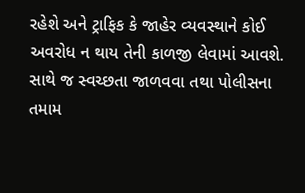રહેશે અને ટ્રાફિક કે જાહેર વ્યવસ્થાને કોઈ અવરોધ ન થાય તેની કાળજી લેવામાં આવશે. સાથે જ સ્વચ્છતા જાળવવા તથા પોલીસના તમામ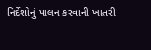નિર્દેશોનું પાલન કરવાની ખાતરી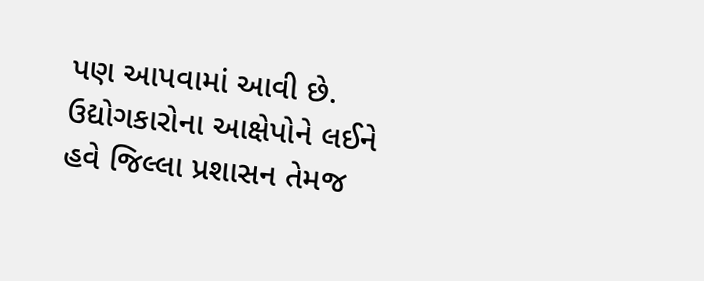પણ આપવામાં આવી છે.
ઉદ્યોગકારોના આક્ષેપોને લઈને હવે જિલ્લા પ્રશાસન તેમજ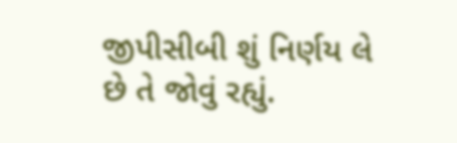જીપીસીબી શું નિર્ણય લે છે તે જોવું રહ્યું.